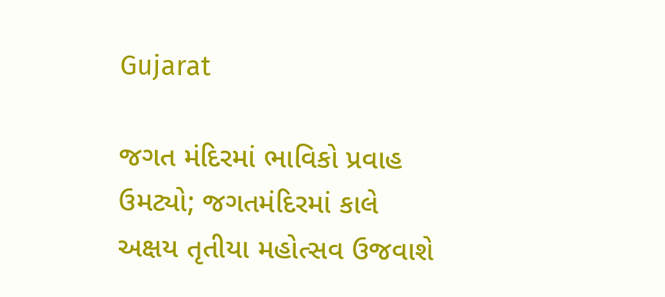Gujarat

જગત મંદિરમાં ભાવિકો પ્રવાહ ઉમટ્યો; જગતમંદિરમાં કાલે અક્ષય તૃતીયા મહોત્સવ ઉજવાશે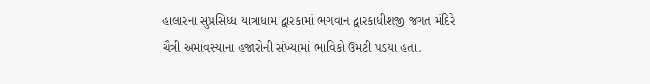હાલારના સુપ્રસિધ્ધ યાત્રાધામ દ્વારકામાં ભગવાન દ્વારકાધીશજી જગત મંદિરે ચૈત્રી અમાવસ્યાના હજારોની સંખ્યામાં ભાવિકો ઉમટી પડયા હતા.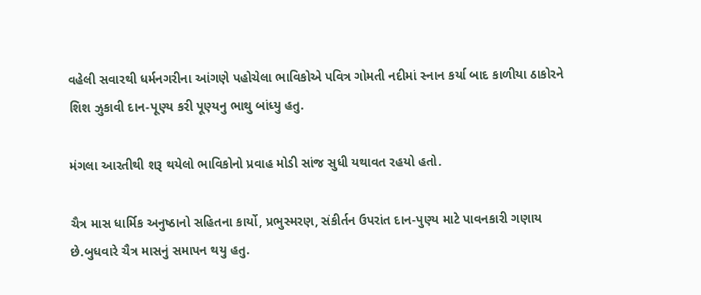વહેલી સવારથી ધર્મનગરીના આંગણે પહોચેલા ભાવિકોએ પવિત્ર ગોમતી નદીમાં સ્નાન કર્યા બાદ કાળીયા ઠાકોરને શિશ ઝુકાવી દાન-પૂણ્ય કરી પૂણ્યનુ ભાથુ બાંધ્યુ હતુ.

મંગલા આરતીથી શરૂ થયેલો ભાવિકોનો પ્રવાહ મોડી સાંજ સુધી યથાવત રહયો હતો.

ચૈત્ર માસ ધાર્મિક અનુષ્ઠાનો સહિતના કાર્યો, પ્રભુસ્મરણ, સંકીર્તન ઉપરાંત દાન-પુણ્ય માટે પાવનકારી ગણાય છે.બુધવારે ચૈત્ર માસનું સમાપન થયુ હતુ.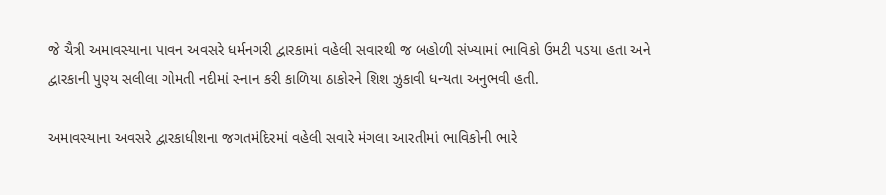જે ચૈત્રી અમાવસ્યાના પાવન અવસરે ધર્મનગરી દ્વારકામાં વહેલી સવારથી જ બહોળી સંખ્યામાં ભાવિકો ઉમટી પડયા હતા અને દ્વારકાની પુણ્ય સલીલા ગોમતી નદીમાં સ્નાન કરી કાળિયા ઠાકોરને શિશ ઝુકાવી ધન્યતા અનુભવી હતી.

અમાવસ્યાના અવસરે દ્વારકાધીશના જગતમંદિરમાં વહેલી સવારે મંગલા આરતીમાં ભાવિકોની ભારે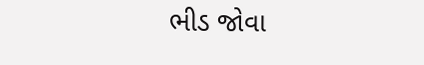ભીડ જોવા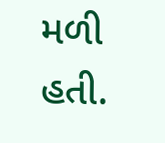મળી હતી.